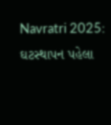Navratri 2025: ઘટસ્થાપન પહેલા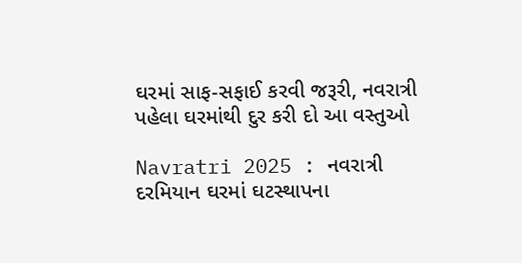ઘરમાં સાફ-સફાઈ કરવી જરૂરી, નવરાત્રી પહેલા ઘરમાંથી દુર કરી દો આ વસ્તુઓ

Navratri 2025 : નવરાત્રી દરમિયાન ઘરમાં ઘટસ્થાપના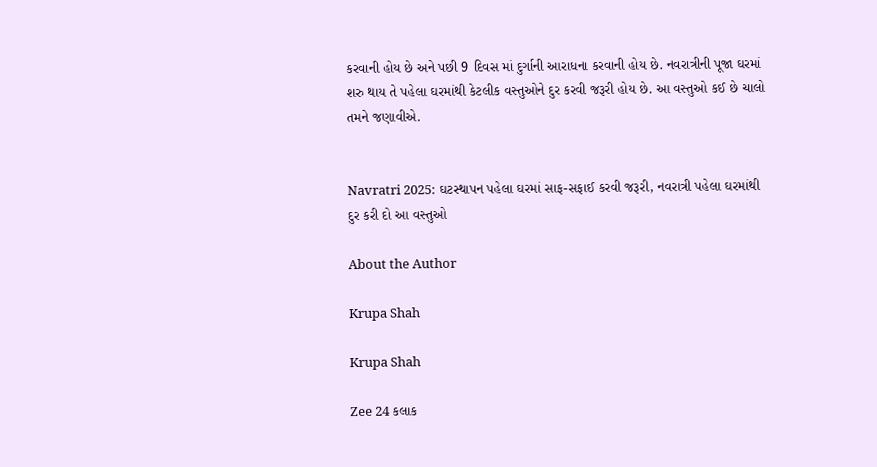કરવાની હોય છે અને પછી 9 દિવસ માં દુર્ગાની આરાધના કરવાની હોય છે. નવરાત્રીની પૂજા ઘરમાં શરુ થાય તે પહેલા ઘરમાંથી કેટલીક વસ્તુઓને દુર કરવી જરૂરી હોય છે. આ વસ્તુઓ કઈ છે ચાલો તમને જણાવીએ.


Navratri 2025: ઘટસ્થાપન પહેલા ઘરમાં સાફ-સફાઈ કરવી જરૂરી, નવરાત્રી પહેલા ઘરમાંથી દુર કરી દો આ વસ્તુઓ

About the Author

Krupa Shah

Krupa Shah

Zee 24 કલાક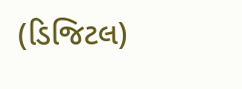(ડિજિટલ)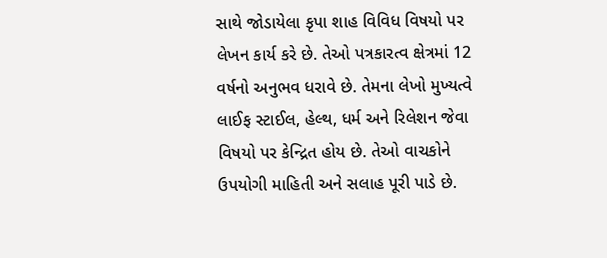સાથે જોડાયેલા કૃપા શાહ વિવિધ વિષયો પર લેખન કાર્ય કરે છે. તેઓ પત્રકારત્વ ક્ષેત્રમાં 12 વર્ષનો અનુભવ ધરાવે છે. તેમના લેખો મુખ્યત્વે લાઈફ સ્ટાઈલ, હેલ્થ, ધર્મ અને રિલેશન જેવા વિષયો પર કેન્દ્રિત હોય છે. તેઓ વાચકોને ઉપયોગી માહિતી અને સલાહ પૂરી પાડે છે.